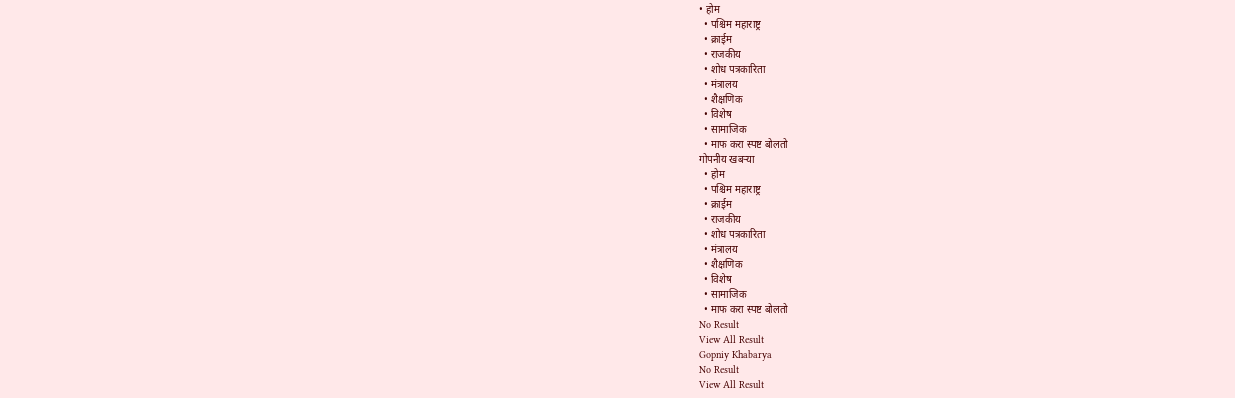• होम
  • पश्चिम महाराष्ट्र
  • क्राईम
  • राजकीय
  • शोध पत्रकारिता
  • मंत्रालय
  • शैक्षणिक
  • विशेष
  • सामाजिक
  • माफ करा स्पष्ट बोलतो
गोपनीय खबऱ्या
  • होम
  • पश्चिम महाराष्ट्र
  • क्राईम
  • राजकीय
  • शोध पत्रकारिता
  • मंत्रालय
  • शैक्षणिक
  • विशेष
  • सामाजिक
  • माफ करा स्पष्ट बोलतो
No Result
View All Result
Gopniy Khabarya
No Result
View All Result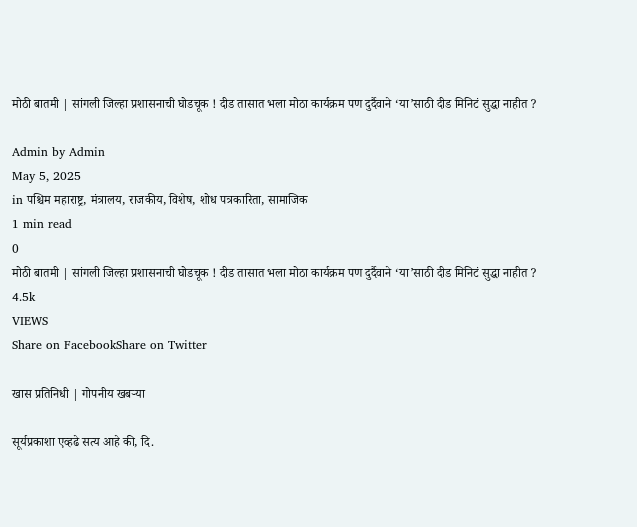मोठी बातमी | सांगली जिल्हा प्रशासनाची घोडचूक ! दीड तासात भला मोठा कार्यक्रम पण दुर्दैवाने ‘या’साठी दीड मिनिटं सुद्धा नाहीत ?

Admin by Admin
May 5, 2025
in पश्चिम महाराष्ट्र, मंत्रालय, राजकीय, विशेष, शोध पत्रकारिता, सामाजिक
1 min read
0
मोठी बातमी | सांगली जिल्हा प्रशासनाची घोडचूक ! दीड तासात भला मोठा कार्यक्रम पण दुर्दैवाने ‘या’साठी दीड मिनिटं सुद्धा नाहीत ?
4.5k
VIEWS
Share on FacebookShare on Twitter

खास प्रतिनिधी | गोपनीय खबऱ्या

सूर्यप्रकाशा एव्हढे सत्य आहे की, दि.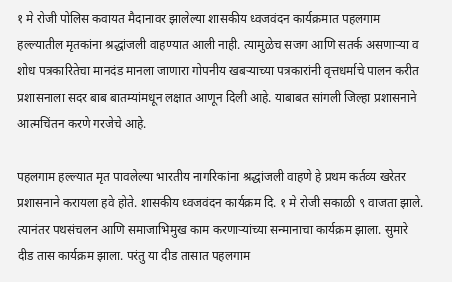१ मे रोजी पोलिस कवायत मैदानावर झालेल्या शासकीय ध्वजवंदन कार्यक्रमात पहलगाम हल्ल्यातील मृतकांना श्रद्धांजली वाहण्यात आली नाही. त्यामुळेच सजग आणि सतर्क असणाऱ्या व शोध पत्रकारितेचा मानदंड मानला जाणारा गोपनीय खबऱ्याच्या पत्रकारांनी वृत्तधर्माचे पालन करीत प्रशासनाला सदर बाब बातम्यांमधून लक्षात आणून दिली आहे. याबाबत सांगली जिल्हा प्रशासनाने आत्मचिंतन करणे गरजेचे आहे.

पहलगाम हल्ल्यात मृत पावलेल्या भारतीय नागरिकांना श्रद्धांजली वाहणे हे प्रथम कर्तव्य खरेतर प्रशासनाने करायला हवे होते. शासकीय ध्वजवंदन कार्यक्रम दि. १ मे रोजी सकाळी ९ वाजता झाले. त्यानंतर पथसंचलन आणि समाजाभिमुख काम करणार्‍यांच्या सन्मानाचा कार्यक्रम झाला. सुमारे दीड तास कार्यक्रम झाला. परंतु या दीड तासात पहलगाम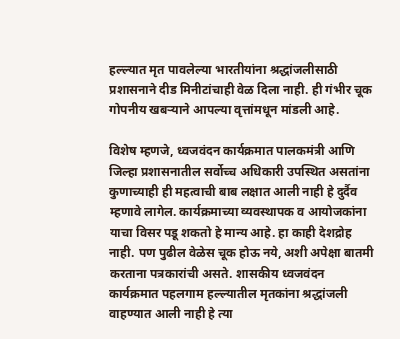हल्ल्यात मृत पावलेल्या भारतीयांना श्रद्धांजलीसाठी प्रशासनाने दीड मिनीटांचाही वेळ दिला नाही. ही गंभीर चूक गोपनीय खबऱ्याने आपल्या वृत्तांमधून मांडली आहे.

विशेष म्हणजे, ध्वजवंदन कार्यक्रमात पालकमंत्री आणि जिल्हा प्रशासनातील सर्वोच्च अधिकारी उपस्थित असतांना कुणाच्याही ही महत्वाची बाब लक्षात आली नाही हे दुर्दैव म्हणावे लागेल. कार्यक्रमाच्या व्यवस्थापक व आयोजकांना याचा विसर पडू शकतो हे मान्य आहे. हा काही देशद्रोह नाही. पण पुढील वेळेस चूक होऊ नये, अशी अपेक्षा बातमी करताना पत्रकारांची असते. शासकीय ध्वजवंदन कार्यक्रमात पहलगाम हल्ल्यातील मृतकांना श्रद्धांजली वाहण्यात आली नाही हे त्या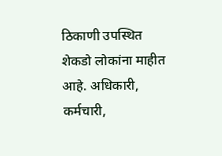ठिकाणी उपस्थित शेकडो लोकांना माहीत आहे. अधिकारी, कर्मचारी,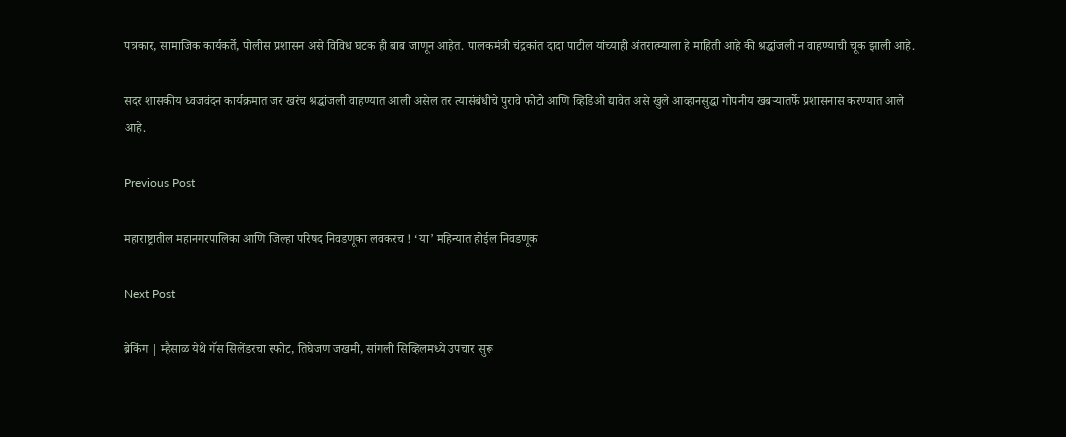पत्रकार, सामाजिक कार्यकर्ते, पोलीस प्रशासन असे विविध घटक ही बाब जाणून आहेत. पालकमंत्री चंद्रकांत दादा पाटील यांच्याही अंतरात्म्याला हे माहिती आहे की श्रद्धांजली न वाहण्याची चूक झाली आहे.

सदर शासकीय ध्वजवंदन कार्यक्रमात जर खरंच श्रद्धांजली वाहण्यात आली असेल तर त्यासंबंधीचे पुरावे फोटो आणि व्हिडिओ द्यावेत असे खुले आव्हानसुद्धा गोपनीय खबऱ्यातर्फे प्रशासनास करण्यात आले आहे.

Previous Post

महाराष्ट्रातील महानगरपालिका आणि जिल्हा परिषद निवडणूका लवकरच ! ‘या’ महिन्यात होईल निवडणूक

Next Post

ब्रेकिंग | म्हैसाळ येथे गॅस सिलेंडरचा स्फोट, तिघेजण जखमी, सांगली सिव्हिलमध्ये उपचार सुरू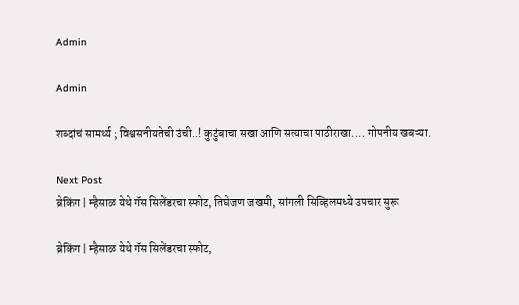Admin

Admin

शब्दांचं सामर्थ्य ; विश्वसनीयतेची उंची..! कुटुंबाचा सखा आणि सत्याचा पाठीराखा.... गोपनीय खबऱ्या.

Next Post
ब्रेकिंग | म्हैसाळ येथे गॅस सिलेंडरचा स्फोट, तिघेजण जखमी, सांगली सिव्हिलमध्ये उपचार सुरू

ब्रेकिंग | म्हैसाळ येथे गॅस सिलेंडरचा स्फोट,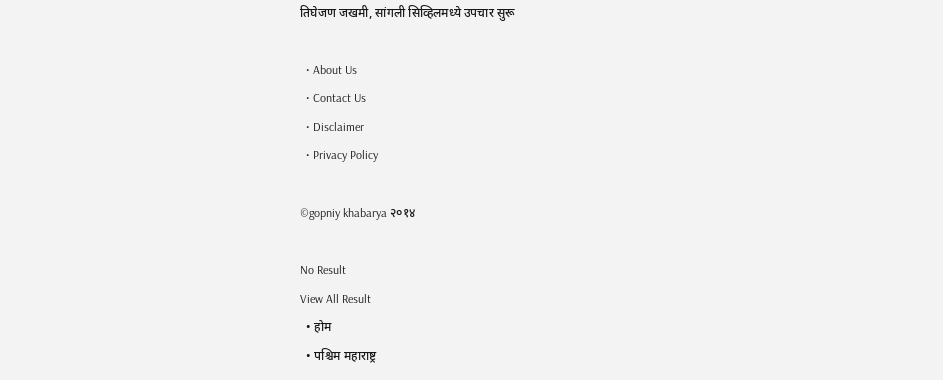तिघेजण जखमी, सांगली सिव्हिलमध्ये उपचार सुरू

  • About Us
  • Contact Us
  • Disclaimer
  • Privacy Policy

©gopniy khabarya २०१४

No Result
View All Result
  • होम
  • पश्चिम महाराष्ट्र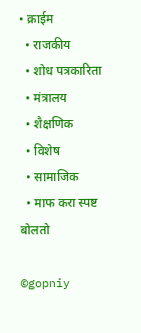• क्राईम
  • राजकीय
  • शोध पत्रकारिता
  • मंत्रालय
  • शैक्षणिक
  • विशेष
  • सामाजिक
  • माफ करा स्पष्ट बोलतो

©gopniy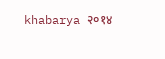khabarya २०१४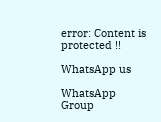error: Content is protected !!

WhatsApp us

WhatsApp Group